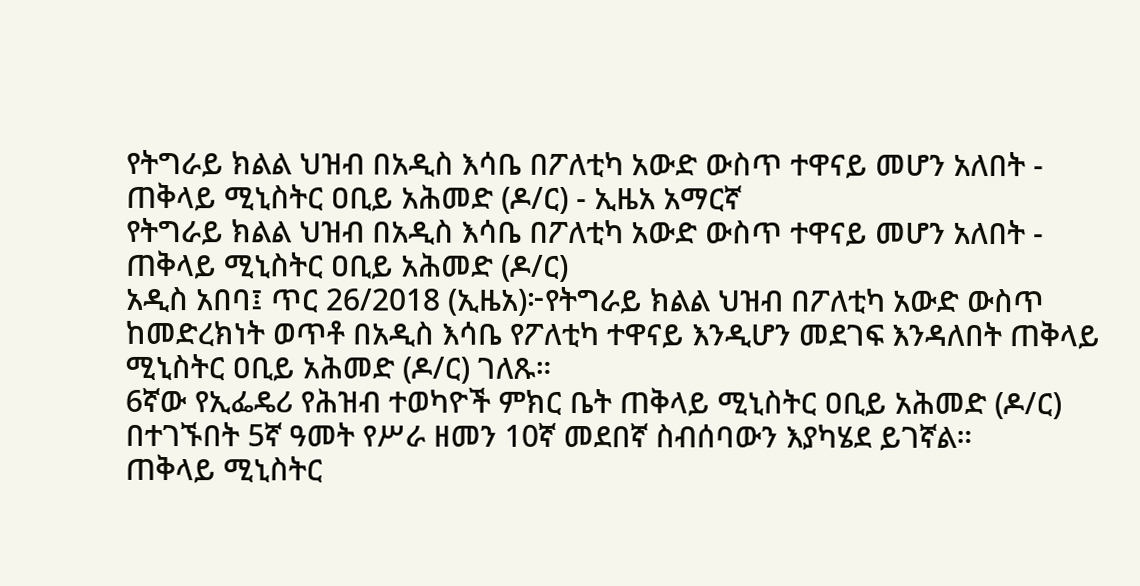የትግራይ ክልል ህዝብ በአዲስ እሳቤ በፖለቲካ አውድ ውስጥ ተዋናይ መሆን አለበት - ጠቅላይ ሚኒስትር ዐቢይ አሕመድ (ዶ/ር) - ኢዜአ አማርኛ
የትግራይ ክልል ህዝብ በአዲስ እሳቤ በፖለቲካ አውድ ውስጥ ተዋናይ መሆን አለበት - ጠቅላይ ሚኒስትር ዐቢይ አሕመድ (ዶ/ር)
አዲስ አበባ፤ ጥር 26/2018 (ኢዜአ)፦የትግራይ ክልል ህዝብ በፖለቲካ አውድ ውስጥ ከመድረክነት ወጥቶ በአዲስ እሳቤ የፖለቲካ ተዋናይ እንዲሆን መደገፍ እንዳለበት ጠቅላይ ሚኒስትር ዐቢይ አሕመድ (ዶ/ር) ገለጹ።
6ኛው የኢፌዴሪ የሕዝብ ተወካዮች ምክር ቤት ጠቅላይ ሚኒስትር ዐቢይ አሕመድ (ዶ/ር) በተገኙበት 5ኛ ዓመት የሥራ ዘመን 10ኛ መደበኛ ስብሰባውን እያካሄደ ይገኛል።
ጠቅላይ ሚኒስትር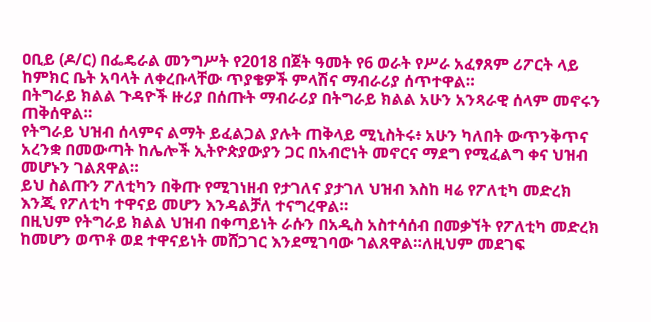ዐቢይ (ዶ/ር) በፌዴራል መንግሥት የ2018 በጀት ዓመት የ6 ወራት የሥራ አፈፃጸም ሪፖርት ላይ ከምክር ቤት አባላት ለቀረቡላቸው ጥያቄዎች ምላሽና ማብራሪያ ሰጥተዋል።
በትግራይ ክልል ጉዳዮች ዙሪያ በሰጡት ማብራሪያ በትግራይ ክልል አሁን አንጻራዊ ሰላም መኖሩን ጠቅሰዋል።
የትግራይ ህዝብ ሰላምና ልማት ይፈልጋል ያሉት ጠቅላይ ሚኒስትሩ፥ አሁን ካለበት ውጥንቅጥና አረንቋ በመውጣት ከሌሎች ኢትዮጵያውያን ጋር በአብሮነት መኖርና ማደግ የሚፈልግ ቀና ህዝብ መሆኑን ገልጸዋል።
ይህ ስልጡን ፖለቲካን በቅጡ የሚገነዘብ የታገለና ያታገለ ህዝብ እስከ ዛሬ የፖለቲካ መድረክ እንጂ የፖለቲካ ተዋናይ መሆን እንዳልቻለ ተናግረዋል።
በዚህም የትግራይ ክልል ህዝብ በቀጣይነት ራሱን በአዲስ አስተሳሰብ በመቃኘት የፖለቲካ መድረክ ከመሆን ወጥቶ ወደ ተዋናይነት መሸጋገር እንደሚገባው ገልጸዋል።ለዚህም መደገፍ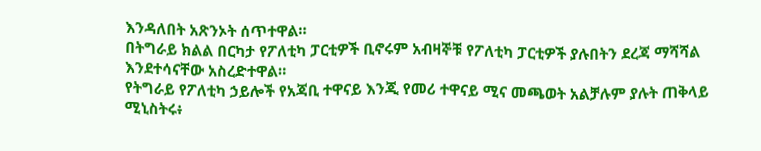እንዳለበት አጽንኦት ሰጥተዋል።
በትግራይ ክልል በርካታ የፖለቲካ ፓርቲዎች ቢኖሩም አብዛኞቹ የፖለቲካ ፓርቲዎች ያሉበትን ደረጃ ማሻሻል እንደተሳናቸው አስረድተዋል።
የትግራይ የፖለቲካ ኃይሎች የአጃቢ ተዋናይ እንጂ የመሪ ተዋናይ ሚና መጫወት አልቻሉም ያሉት ጠቅላይ ሚኒስትሩ፥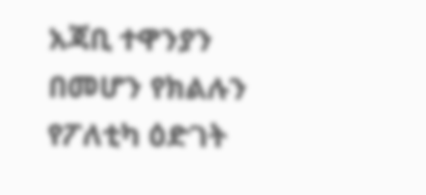አጃቢ ተዋንያን በመሆን የክልሉን የፖለቲካ ዕድገት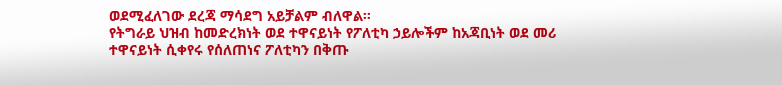ወደሚፈለገው ደረጃ ማሳደግ አይቻልም ብለዋል።
የትግራይ ህዝብ ከመድረክነት ወደ ተዋናይነት የፖለቲካ ኃይሎችም ከአጃቢነት ወደ መሪ ተዋናይነት ሲቀየሩ የሰለጠነና ፖለቲካን በቅጡ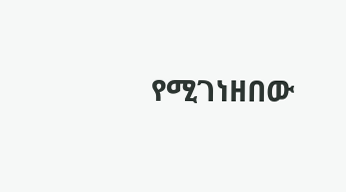የሚገነዘበው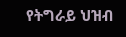የትግራይ ህዝብ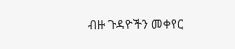ብዙ ጉዳዮችን መቀየር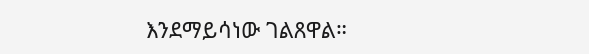እንደማይሳነው ገልጸዋል።